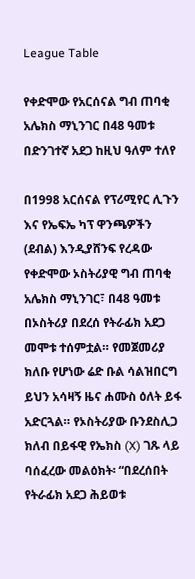League Table

የቀድሞው የአርሰናል ግብ ጠባቂ አሌክስ ማኒንገር በ48 ዓመቱ በድንገተኛ አደጋ ከዚህ ዓለም ተለየ

በ1998 አርሰናል የፕሪሚየር ሊጉን እና የኤፍኤ ካፕ ዋንጫዎችን (ደብል) እንዲያሸንፍ የረዳው የቀድሞው ኦስትሪያዊ ግብ ጠባቂ አሌክስ ማኒንገር፣ በ48 ዓመቱ በኦስትሪያ በደረሰ የትራፊክ አደጋ መሞቱ ተሰምቷል። የመጀመሪያ ክለቡ የሆነው ሬድ ቡል ሳልዝበርግ ይህን አሳዛኝ ዜና ሐሙስ ዕለት ይፋ አድርጓል። የኦስትሪያው ቡንደስሊጋ ክለብ በይፋዊ የኤክስ (X) ገጹ ላይ ባሰፈረው መልዕክት፡ “በደረሰበት የትራፊክ አደጋ ሕይወቱ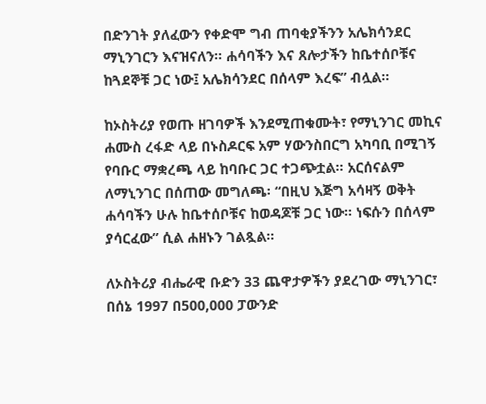በድንገት ያለፈውን የቀድሞ ግብ ጠባቂያችንን አሌክሳንደር ማኒንገርን እናዝናለን። ሐሳባችን እና ጸሎታችን ከቤተሰቦቹና ከጓደኞቹ ጋር ነው፤ አሌክሳንደር በሰላም እረፍ” ብሏል።

ከኦስትሪያ የወጡ ዘገባዎች እንደሚጠቁሙት፣ የማኒንገር መኪና ሐሙስ ረፋድ ላይ በኑስዶርፍ አም ሃውንስበርግ አካባቢ በሚገኝ የባቡር ማቋረጫ ላይ ከባቡር ጋር ተጋጭቷል። አርሰናልም ለማኒንገር በሰጠው መግለጫ፡ “በዚህ እጅግ አሳዛኝ ወቅት ሐሳባችን ሁሉ ከቤተሰቦቹና ከወዳጆቹ ጋር ነው። ነፍሱን በሰላም ያሳርፈው” ሲል ሐዘኑን ገልጿል።

ለኦስትሪያ ብሔራዊ ቡድን 33 ጨዋታዎችን ያደረገው ማኒንገር፣ በሰኔ 1997 በ500,000 ፓውንድ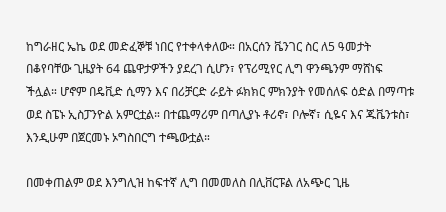ከግራዘር ኤኬ ወደ መድፈኞቹ ነበር የተቀላቀለው። በአርሰን ቬንገር ስር ለ5 ዓመታት በቆየባቸው ጊዜያት 64 ጨዋታዎችን ያደረገ ሲሆን፣ የፕሪሚየር ሊግ ዋንጫንም ማሸነፍ ችሏል። ሆኖም በዴቪድ ሲማን እና በሪቻርድ ራይት ፉክክር ምክንያት የመሰለፍ ዕድል በማጣቱ ወደ ስፔኑ ኢስፓንዮል አምርቷል። በተጨማሪም በጣሊያኑ ቶሪኖ፣ ቦሎኛ፣ ሲዬና እና ጁቬንቱስ፣ እንዲሁም በጀርመኑ ኦግስበርግ ተጫውቷል።

በመቀጠልም ወደ እንግሊዝ ከፍተኛ ሊግ በመመለስ በሊቨርፑል ለአጭር ጊዜ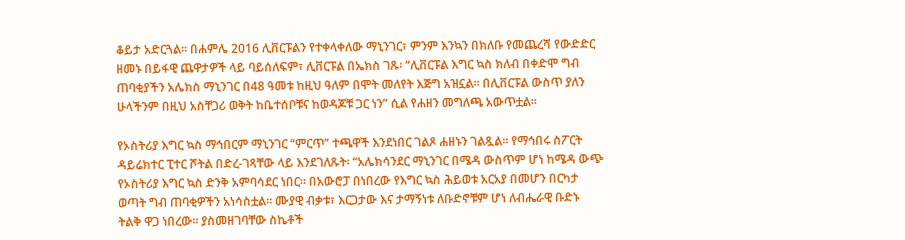ቆይታ አድርጓል። በሐምሌ 2016 ሊቨርፑልን የተቀላቀለው ማኒንገር፣ ምንም እንኳን በክለቡ የመጨረሻ የውድድር ዘመኑ በይፋዊ ጨዋታዎች ላይ ባይሰለፍም፣ ሊቨርፑል በኤክስ ገጹ፡ “ሊቨርፑል እግር ኳስ ክለብ በቀድሞ ግብ ጠባቂያችን አሌክስ ማኒንገር በ48 ዓመቱ ከዚህ ዓለም በሞት መለየት እጅግ አዝኗል። በሊቨርፑል ውስጥ ያለን ሁላችንም በዚህ አስቸጋሪ ወቅት ከቤተሰቦቹና ከወዳጆቹ ጋር ነን” ሲል የሐዘን መግለጫ አውጥቷል።

የኦስትሪያ እግር ኳስ ማኅበርም ማኒንገር “ምርጥ” ተጫዋች እንደነበር ገልጾ ሐዘኑን ገልጿል። የማኅበሩ ስፖርት ዳይሬክተር ፒተር ሾትል በድረ-ገጻቸው ላይ እንደገለጹት፡ “አሌክሳንደር ማኒንገር በሜዳ ውስጥም ሆነ ከሜዳ ውጭ የኦስትሪያ እግር ኳስ ድንቅ አምባሳደር ነበር። በአውሮፓ በነበረው የእግር ኳስ ሕይወቱ አርአያ በመሆን በርካታ ወጣት ግብ ጠባቂዎችን አነሳስቷል። ሙያዊ ብቃቱ፣ እርጋታው እና ታማኝነቱ ለቡድኖቹም ሆነ ለብሔራዊ ቡድኑ ትልቅ ዋጋ ነበረው። ያስመዘገባቸው ስኬቶች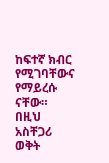ከፍተኛ ክብር የሚገባቸውና የማይረሱ ናቸው። በዚህ አስቸጋሪ ወቅት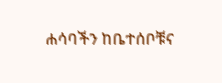ሐሳባችን ከቤተሰቦቹና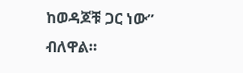ከወዳጆቹ ጋር ነው” ብለዋል።